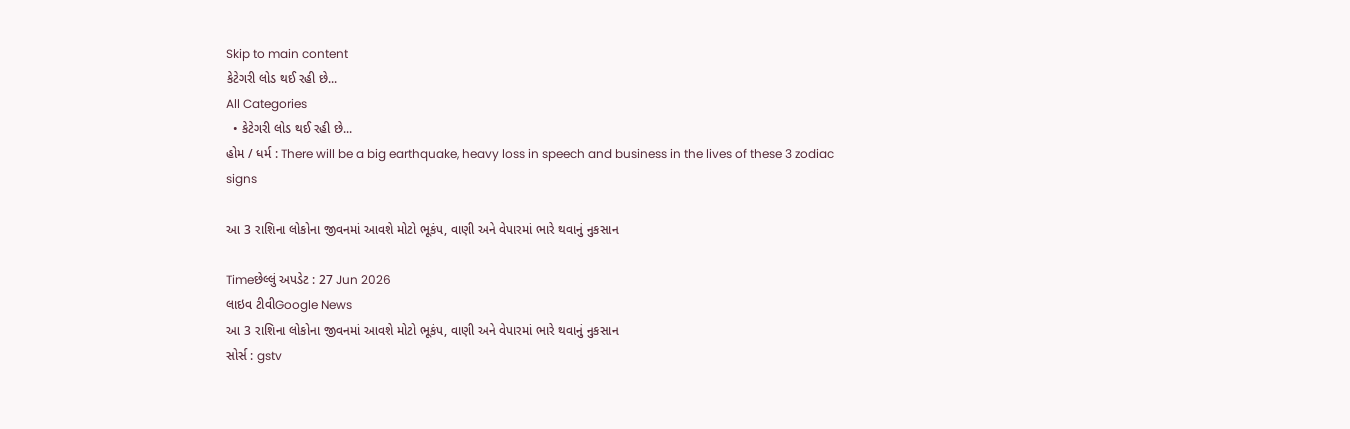Skip to main content
કેટેગરી લોડ થઈ રહી છે...
All Categories
  • કેટેગરી લોડ થઈ રહી છે...
હોમ / ધર્મ : There will be a big earthquake, heavy loss in speech and business in the lives of these 3 zodiac signs

આ 3 રાશિના લોકોના જીવનમાં આવશે મોટો ભૂકંપ, વાણી અને વેપારમાં ભારે થવાનું નુકસાન

Timeછેલ્લું અપડેટ : 27 Jun 2026
લાઇવ ટીવીGoogle News
આ 3 રાશિના લોકોના જીવનમાં આવશે મોટો ભૂકંપ, વાણી અને વેપારમાં ભારે થવાનું નુકસાન
સોર્સ : gstv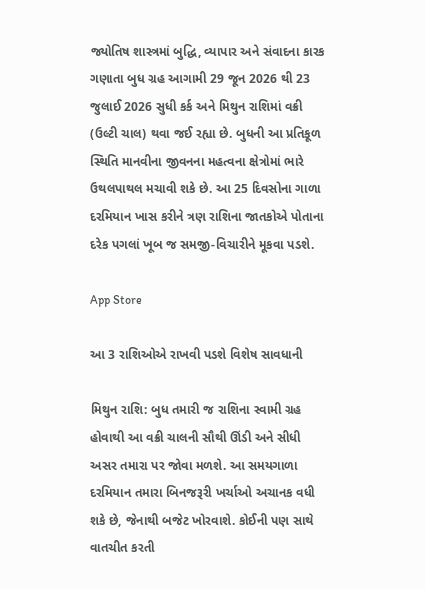જ્યોતિષ શાસ્ત્રમાં બુદ્ધિ, વ્યાપાર અને સંવાદના કારક ગણાતા બુધ ગ્રહ આગામી 29 જૂન 2026 થી 23 જુલાઈ 2026 સુધી કર્ક અને મિથુન રાશિમાં વક્રી (ઉલ્ટી ચાલ) થવા જઈ રહ્યા છે. બુધની આ પ્રતિકૂળ સ્થિતિ માનવીના જીવનના મહત્વના ક્ષેત્રોમાં ભારે ઉથલપાથલ મચાવી શકે છે. આ 25 દિવસોના ગાળા દરમિયાન ખાસ કરીને ત્રણ રાશિના જાતકોએ પોતાના દરેક પગલાં ખૂબ જ સમજી-વિચારીને મૂકવા પડશે.

App Store

આ 3 રાશિઓએ રાખવી પડશે વિશેષ સાવધાની

મિથુન રાશિ: બુધ તમારી જ રાશિના સ્વામી ગ્રહ હોવાથી આ વક્રી ચાલની સૌથી ઊંડી અને સીધી અસર તમારા પર જોવા મળશે. આ સમયગાળા દરમિયાન તમારા બિનજરૂરી ખર્ચાઓ અચાનક વધી શકે છે, જેનાથી બજેટ ખોરવાશે. કોઈની પણ સાથે વાતચીત કરતી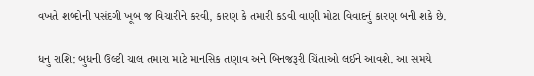વખતે શબ્દોની પસંદગી ખૂબ જ વિચારીને કરવી, કારણ કે તમારી કડવી વાણી મોટા વિવાદનું કારણ બની શકે છે.

ધનુ રાશિ: બુધની ઉલ્ટી ચાલ તમારા માટે માનસિક તણાવ અને બિનજરૂરી ચિંતાઓ લઈને આવશે. આ સમયે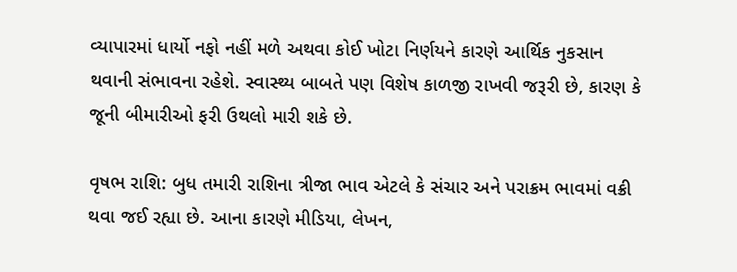વ્યાપારમાં ધાર્યો નફો નહીં મળે અથવા કોઈ ખોટા નિર્ણયને કારણે આર્થિક નુકસાન થવાની સંભાવના રહેશે. સ્વાસ્થ્ય બાબતે પણ વિશેષ કાળજી રાખવી જરૂરી છે, કારણ કે જૂની બીમારીઓ ફરી ઉથલો મારી શકે છે.

વૃષભ રાશિ: બુધ તમારી રાશિના ત્રીજા ભાવ એટલે કે સંચાર અને પરાક્રમ ભાવમાં વક્રી થવા જઈ રહ્યા છે. આના કારણે મીડિયા, લેખન,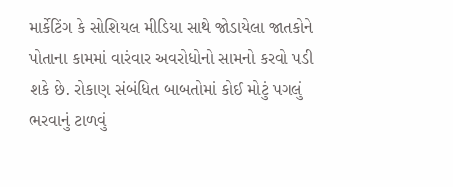માર્કેટિંગ કે સોશિયલ મીડિયા સાથે જોડાયેલા જાતકોને પોતાના કામમાં વારંવાર અવરોધોનો સામનો કરવો પડી શકે છે. રોકાણ સંબંધિત બાબતોમાં કોઈ મોટું પગલું ભરવાનું ટાળવું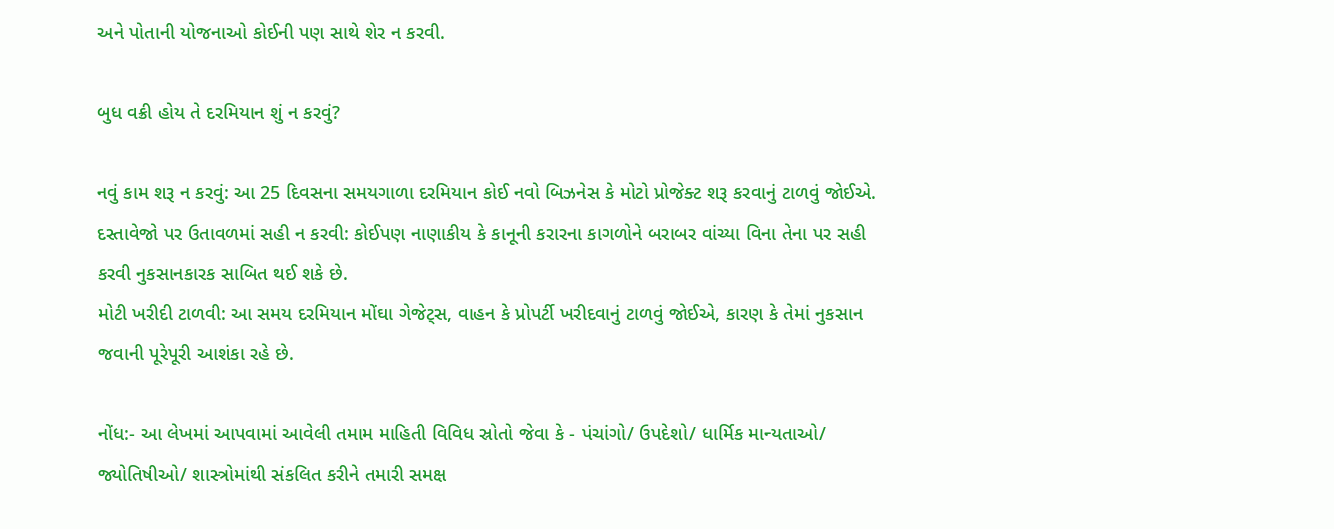અને પોતાની યોજનાઓ કોઈની પણ સાથે શેર ન કરવી.

બુધ વક્રી હોય તે દરમિયાન શું ન કરવું?

નવું કામ શરૂ ન કરવું: આ 25 દિવસના સમયગાળા દરમિયાન કોઈ નવો બિઝનેસ કે મોટો પ્રોજેક્ટ શરૂ કરવાનું ટાળવું જોઈએ.
દસ્તાવેજો પર ઉતાવળમાં સહી ન કરવી: કોઈપણ નાણાકીય કે કાનૂની કરારના કાગળોને બરાબર વાંચ્યા વિના તેના પર સહી કરવી નુકસાનકારક સાબિત થઈ શકે છે.
મોટી ખરીદી ટાળવી: આ સમય દરમિયાન મોંઘા ગેજેટ્સ, વાહન કે પ્રોપર્ટી ખરીદવાનું ટાળવું જોઈએ, કારણ કે તેમાં નુકસાન જવાની પૂરેપૂરી આશંકા રહે છે.

નોંધ:- આ લેખમાં આપવામાં આવેલી તમામ માહિતી વિવિધ સ્રોતો જેવા કે - પંચાંગો/ ઉપદેશો/ ધાર્મિક માન્યતાઓ/ જ્યોતિષીઓ/ શાસ્ત્રોમાંથી સંકલિત કરીને તમારી સમક્ષ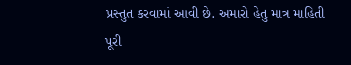પ્રસ્તુત કરવામાં આવી છે. અમારો હેતુ માત્ર માહિતી પૂરી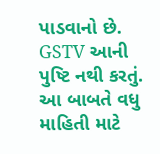પાડવાનો છે. GSTV આની પુષ્ટિ નથી કરતું. આ બાબતે વધુ માહિતી માટે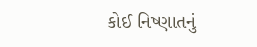કોઈ નિષ્ણાતનું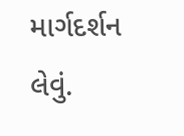માર્ગદર્શન લેવું.